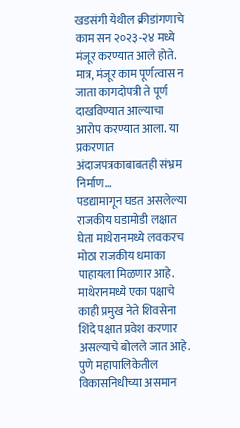खडसंगी येथील क्रीडांगणाचे काम सन २०२३-२४ मध्ये मंजूर करण्यात आले होते. मात्र, मंजूर काम पूर्णत्वास न जाता कागदोपत्री ते पूर्ण दाखविण्यात आल्याचा आरोप करण्यात आला. या प्रकरणात अंदाजपत्रकाबाबतही संभ्रम निर्माण…
पडद्यामागून घडत असलेल्या राजकीय घडामोडी लक्षात घेता माथेरानमध्ये लवकरच मोठा राजकीय धमाका पाहायला मिळणार आहे. माथेरानमध्ये एका पक्षाचे काही प्रमुख नेते शिवसेना शिंदे पक्षात प्रवेश करणार असल्याचे बोलले जात आहे.
पुणे महापालिकेतील विकासनिधीच्या असमान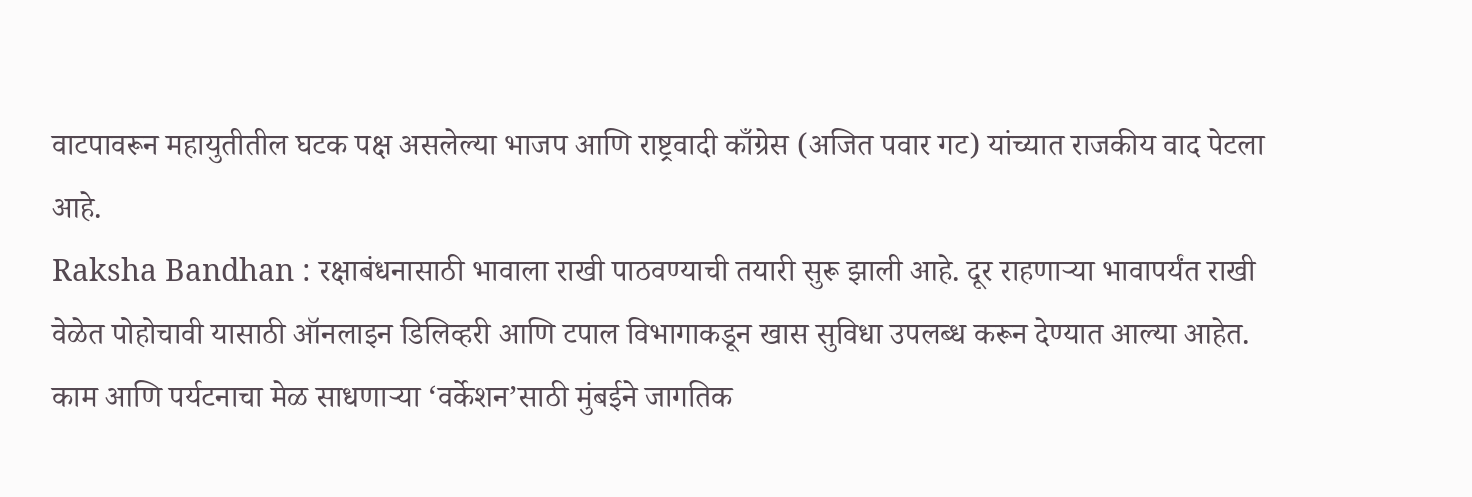वाटपावरून महायुतीतील घटक पक्ष असलेल्या भाजप आणि राष्ट्रवादी काँग्रेस (अजित पवार गट) यांच्यात राजकीय वाद पेटला आहे.
Raksha Bandhan : रक्षाबंधनासाठी भावाला राखी पाठवण्याची तयारी सुरू झाली आहे. दूर राहणाऱ्या भावापर्यंत राखी वेळेत पोहोचावी यासाठी ऑनलाइन डिलिव्हरी आणि टपाल विभागाकडून खास सुविधा उपलब्ध करून देण्यात आल्या आहेत.
काम आणि पर्यटनाचा मेळ साधणाऱ्या ‘वर्केशन’साठी मुंबईने जागतिक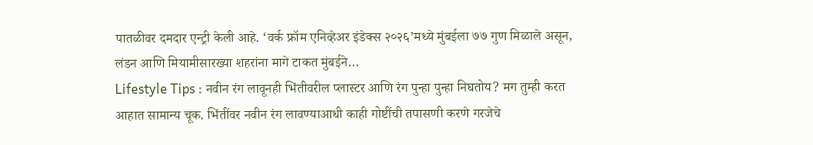पातळीवर दमदार एन्ट्री केली आहे. ‘वर्क फ्रॉम एनिव्हेअर इंडेक्स २०२६’मध्ये मुंबईला ७७ गुण मिळाले असून, लंडन आणि मियामीसारख्या शहरांना मागे टाकत मुंबईने…
Lifestyle Tips : नवीन रंग लावूनही भिंतीवरील प्लास्टर आणि रंग पुन्हा पुन्हा निघतोय? मग तुम्ही करत आहात सामान्य चूक. भिंतींवर नवीन रंग लावण्याआधी काही गोष्टींची तपासणी करणे गरजेचे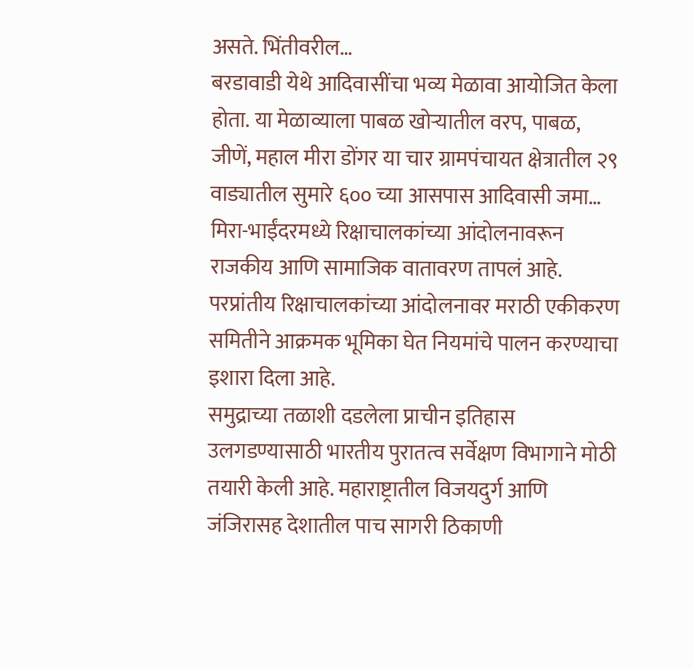असते. भिंतीवरील…
बरडावाडी येथे आदिवासींचा भव्य मेळावा आयोजित केला होता. या मेळाव्याला पाबळ खोऱ्यातील वरप, पाबळ, जीणें, महाल मीरा डोंगर या चार ग्रामपंचायत क्षेत्रातील २९ वाड्यातील सुमारे ६०० च्या आसपास आदिवासी जमा…
मिरा-भाईंदरमध्ये रिक्षाचालकांच्या आंदोलनावरून राजकीय आणि सामाजिक वातावरण तापलं आहे. परप्रांतीय रिक्षाचालकांच्या आंदोलनावर मराठी एकीकरण समितीने आक्रमक भूमिका घेत नियमांचे पालन करण्याचा इशारा दिला आहे.
समुद्राच्या तळाशी दडलेला प्राचीन इतिहास उलगडण्यासाठी भारतीय पुरातत्व सर्वेक्षण विभागाने मोठी तयारी केली आहे. महाराष्ट्रातील विजयदुर्ग आणि जंजिरासह देशातील पाच सागरी ठिकाणी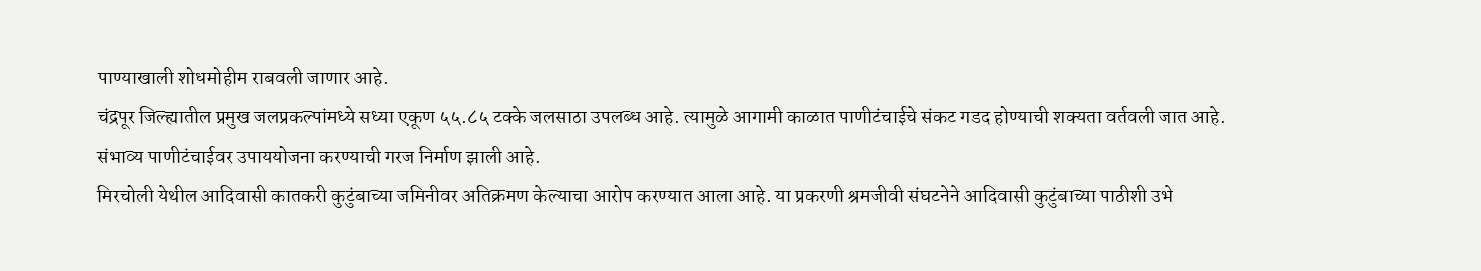पाण्याखाली शोधमोहीम राबवली जाणार आहे.
चंद्रपूर जिल्ह्यातील प्रमुख जलप्रकल्पांमध्ये सध्या एकूण ५५.८५ टक्के जलसाठा उपलब्ध आहे. त्यामुळे आगामी काळात पाणीटंचाईचे संकट गडद होण्याची शक्यता वर्तवली जात आहे. संभाव्य पाणीटंचाईवर उपाययोजना करण्याची गरज निर्माण झाली आहे.
मिरचोली येथील आदिवासी कातकरी कुटुंबाच्या जमिनीवर अतिक्रमण केल्याचा आरोप करण्यात आला आहे. या प्रकरणी श्रमजीवी संघटनेने आदिवासी कुटुंबाच्या पाठीशी उभे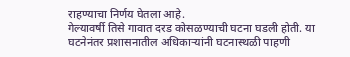राहण्याचा निर्णय घेतला आहे.
गेल्यावर्षी तिसे गावात दरड कोसळण्याची घटना घडली होती. या घटनेनंतर प्रशासनातील अधिकाऱ्यांनी घटनास्थळी पाहणी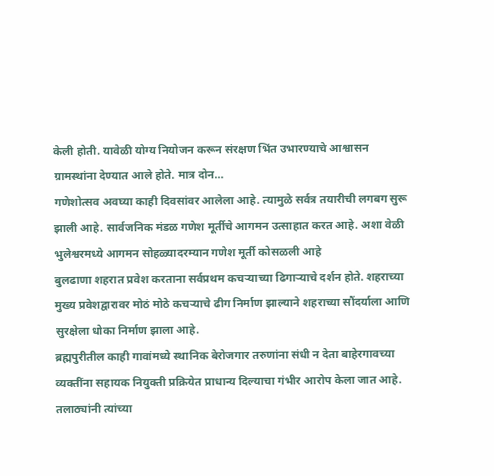केली होती. यावेळी योग्य नियोजन करून संरक्षण भिंत उभारण्याचे आश्वासन ग्रामस्थांना देण्यात आले होते. मात्र दोन…
गणेशोत्सव अवघ्या काही दिवसांवर आलेला आहे. त्यामुळे सर्वत्र तयारीची लगबग सुरू झाली आहे. सार्वजनिक मंडळ गणेश मूर्तीचे आगमन उत्साहात करत आहे. अशा वेळी भुलेश्वरमध्ये आगमन सोहळ्यादरम्यान गणेश मूर्ती कोसळली आहे
बुलढाणा शहरात प्रवेश करताना सर्वप्रथम कचऱ्याच्या ढिगाऱ्याचे दर्शन होते. शहराच्या मुख्य प्रवेशद्वारावर मोठं मोठे कचऱ्याचे ढीग निर्माण झाल्याने शहराच्या सौंदर्याला आणि सुरक्षेला धोका निर्माण झाला आहे.
ब्रह्मपुरीतील काही गावांमध्ये स्थानिक बेरोजगार तरुणांना संधी न देता बाहेरगावच्या व्यक्तींना सहायक नियुक्ती प्रक्रियेत प्राधान्य दिल्याचा गंभीर आरोप केला जात आहे. तलाठ्यांनी त्यांच्या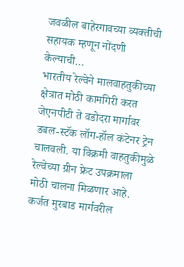जवळील बाहेरगावच्या व्यक्तीची सहायक म्हणून नोंदणी केल्याची…
भारतीय रेल्वेने मालवाहतुकीच्या क्षेत्रात मोठी कामगिरी करत जेएनपीटी ते वडोदरा मार्गावर डबल-स्टॅक लॉग-हॉल कंटेनर ट्रेन चालवली. या विक्रमी वाहतुकीमुळे रेल्वेच्या ग्रीन फ्रेट उपक्रमाला मोठी चालना मिळणार आहे.
कर्जत मुरबाड मार्गवरील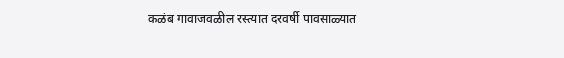कळंब गावाजवळील रस्त्यात दरवर्षी पावसाळ्यात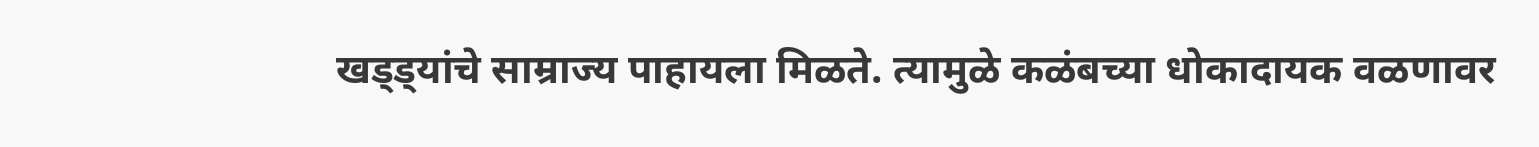खड्ड्यांचे साम्राज्य पाहायला मिळते. त्यामुळे कळंबच्या धोकादायक वळणावर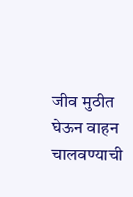जीव मुठीत घेऊन वाहन चालवण्याची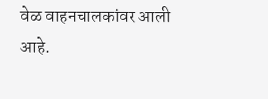वेळ वाहनचालकांवर आली आहे.